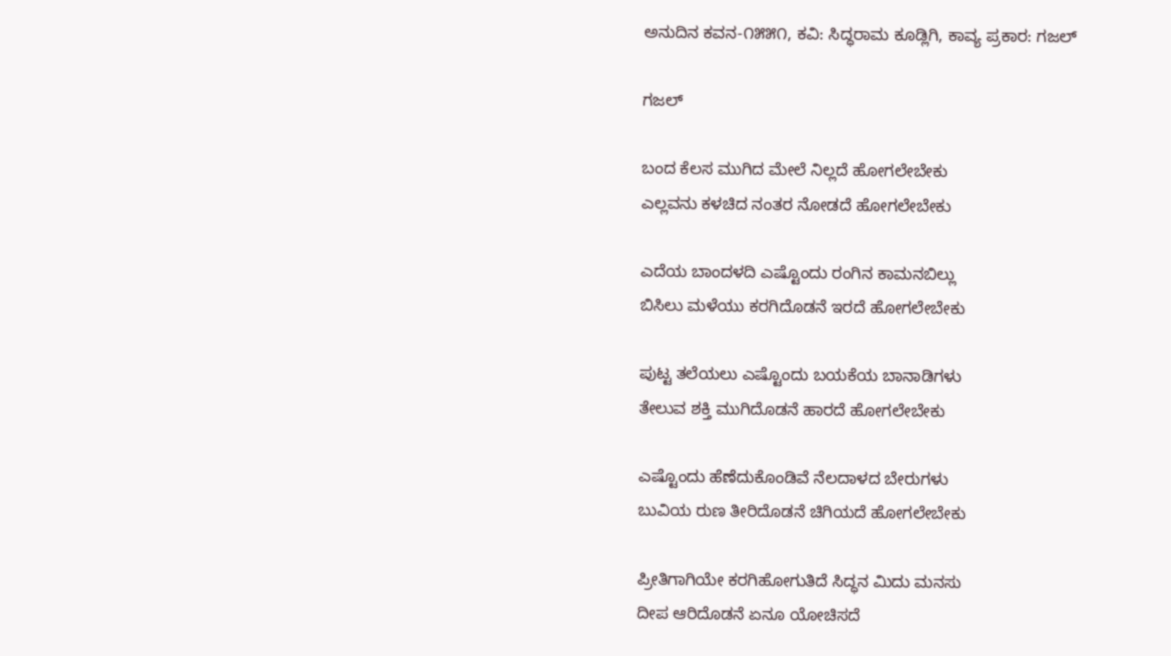ಅನುದಿನ ಕವನ-೧೫೫೧, ಕವಿ: ಸಿದ್ಧರಾಮ ಕೂಡ್ಲಿಗಿ, ಕಾವ್ಯ ಪ್ರಕಾರ: ಗಜಲ್

ಗಜಲ್

ಬಂದ ಕೆಲಸ ಮುಗಿದ ಮೇಲೆ ನಿಲ್ಲದೆ ಹೋಗಲೇಬೇಕು
ಎಲ್ಲವನು ಕಳಚಿದ ನಂತರ ನೋಡದೆ ಹೋಗಲೇಬೇಕು

ಎದೆಯ ಬಾಂದಳದಿ ಎಷ್ಟೊಂದು ರಂಗಿನ ಕಾಮನಬಿಲ್ಲು
ಬಿಸಿಲು ಮಳೆಯು ಕರಗಿದೊಡನೆ ಇರದೆ ಹೋಗಲೇಬೇಕು

ಪುಟ್ಟ ತಲೆಯಲು ಎಷ್ಟೊಂದು ಬಯಕೆಯ ಬಾನಾಡಿಗಳು
ತೇಲುವ ಶಕ್ತಿ ಮುಗಿದೊಡನೆ ಹಾರದೆ ಹೋಗಲೇಬೇಕು

ಎಷ್ಟೊಂದು ಹೆಣೆದುಕೊಂಡಿವೆ ನೆಲದಾಳದ ಬೇರುಗಳು
ಬುವಿಯ ರುಣ ತೀರಿದೊಡನೆ ಚಿಗಿಯದೆ ಹೋಗಲೇಬೇಕು

ಪ್ರೀತಿಗಾಗಿಯೇ ಕರಗಿಹೋಗುತಿದೆ ಸಿದ್ಧನ ಮಿದು ಮನಸು
ದೀಪ ಆರಿದೊಡನೆ ಏನೂ ಯೋಚಿಸದೆ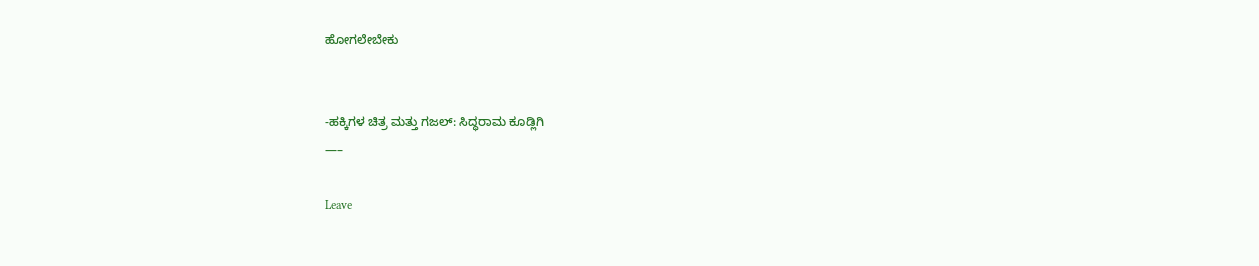ಹೋಗಲೇಬೇಕು


-ಹಕ್ಕಿಗಳ ಚಿತ್ರ ಮತ್ತು ಗಜಲ್: ಸಿದ್ಧರಾಮ ಕೂಡ್ಲಿಗಿ
—–

Leave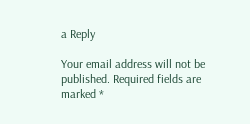a Reply

Your email address will not be published. Required fields are marked *